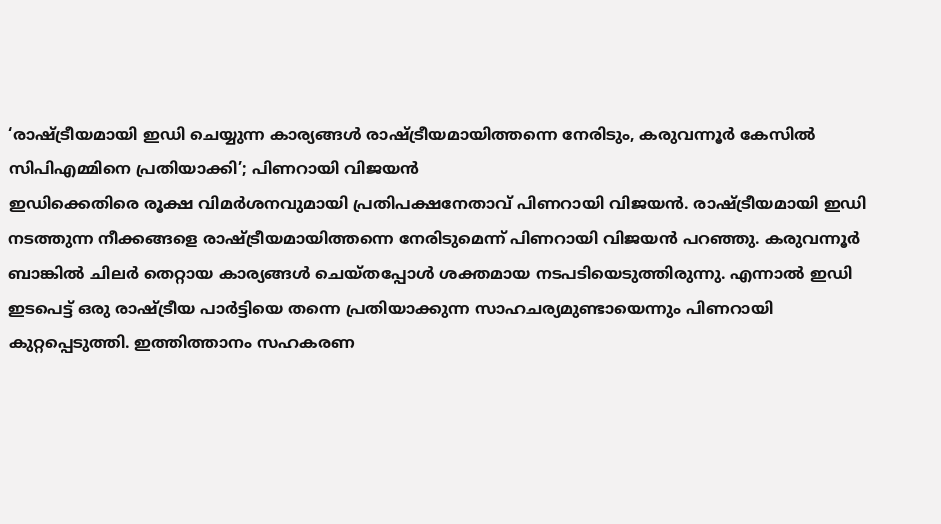‘രാഷ്ട്രീയമായി ഇഡി ചെയ്യുന്ന കാര്യങ്ങൾ രാഷ്ട്രീയമായിത്തന്നെ നേരിടും, കരുവന്നൂർ കേസിൽ സിപിഎമ്മിനെ പ്രതിയാക്കി’; പിണറായി വിജയൻ
ഇഡിക്കെതിരെ രൂക്ഷ വിമർശനവുമായി പ്രതിപക്ഷനേതാവ് പിണറായി വിജയൻ. രാഷ്ട്രീയമായി ഇഡി നടത്തുന്ന നീക്കങ്ങളെ രാഷ്ട്രീയമായിത്തന്നെ നേരിടുമെന്ന് പിണറായി വിജയൻ പറഞ്ഞു. കരുവന്നൂർ ബാങ്കിൽ ചിലർ തെറ്റായ കാര്യങ്ങൾ ചെയ്തപ്പോൾ ശക്തമായ നടപടിയെടുത്തിരുന്നു. എന്നാൽ ഇഡി ഇടപെട്ട് ഒരു രാഷ്ട്രീയ പാർട്ടിയെ തന്നെ പ്രതിയാക്കുന്ന സാഹചര്യമുണ്ടായെന്നും പിണറായി കുറ്റപ്പെടുത്തി. ഇത്തിത്താനം സഹകരണ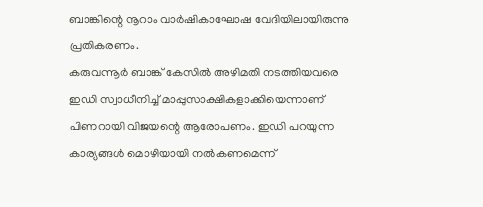ബാങ്കിന്റെ നൂറാം വാർഷികാഘോഷ വേദിയിലായിരുന്നു പ്രതികരണം.
കരുവന്നൂർ ബാങ്ക് കേസിൽ അഴിമതി നടത്തിയവരെ ഇഡി സ്വാധീനിച്ച് മാപ്പുസാക്ഷികളാക്കിയെന്നാണ് പിണറായി വിജയന്റെ ആരോപണം. ഇഡി പറയുന്ന കാര്യങ്ങൾ മൊഴിയായി നൽകണമെന്ന്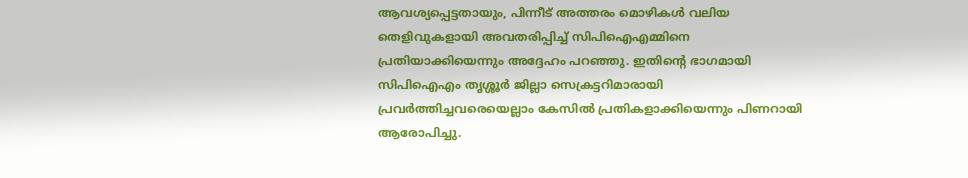ആവശ്യപ്പെട്ടതായും, പിന്നീട് അത്തരം മൊഴികൾ വലിയ തെളിവുകളായി അവതരിപ്പിച്ച് സിപിഐഎമ്മിനെ പ്രതിയാക്കിയെന്നും അദ്ദേഹം പറഞ്ഞു. ഇതിന്റെ ഭാഗമായി സിപിഐഎം തൃശ്ശൂർ ജില്ലാ സെക്രട്ടറിമാരായി പ്രവർത്തിച്ചവരെയെല്ലാം കേസിൽ പ്രതികളാക്കിയെന്നും പിണറായി ആരോപിച്ചു.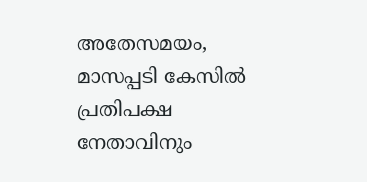അതേസമയം, മാസപ്പടി കേസിൽ പ്രതിപക്ഷ നേതാവിനും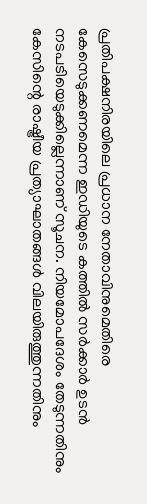പ്രതിപക്ഷനിരയിലെ പ്രധാന നേതാവിനുമെതിരെ കേസെടുക്കണമെന്ന ഇഡിയുടെ കത്തിൽ സർക്കാർ ഉടൻ നടപടിയെടുക്കില്ലെന്നാണ് സൂചന. നിയമോപദേശം തേടുന്നതിനും കേസിന്റെ രാഷ്ട്രീയ പ്രത്യാഘാതങ്ങൾ വിലയിരുത്തുന്നതിനും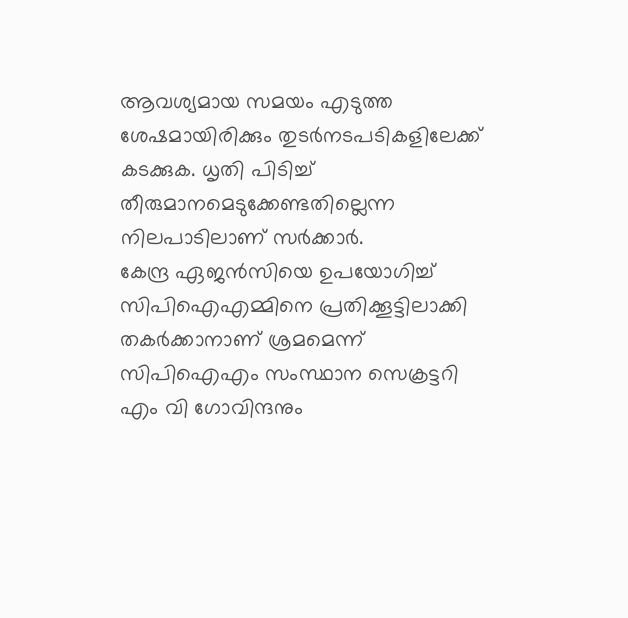ആവശ്യമായ സമയം എടുത്ത ശേഷമായിരിക്കും തുടർനടപടികളിലേക്ക് കടക്കുക. ധൃതി പിടിച്ച് തീരുമാനമെടുക്കേണ്ടതില്ലെന്ന നിലപാടിലാണ് സർക്കാർ.
കേന്ദ്ര ഏജൻസിയെ ഉപയോഗിച്ച് സിപിഐഎമ്മിനെ പ്രതിക്കൂട്ടിലാക്കി തകർക്കാനാണ് ശ്രമമെന്ന് സിപിഐഎം സംസ്ഥാന സെക്രട്ടറി എം വി ഗോവിന്ദനും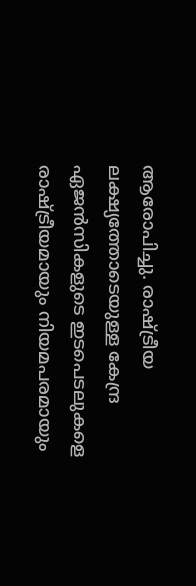ആരോപിച്ചു. രാഷ്ട്രീയ ലക്ഷ്യത്തോടെയുള്ള കേന്ദ്ര ഏജൻസികളുടെ ഇടപെടലുകളെ രാഷ്ട്രീയമായും നിയമപരമായും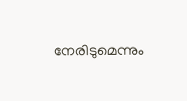നേരിടുമെന്നും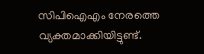സിപിഐഎം നേരത്തെ വ്യക്തമാക്കിയിട്ടുണ്ട്.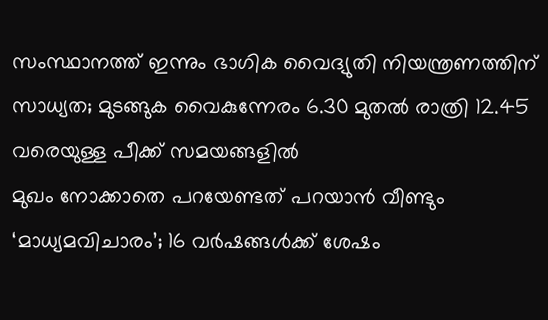സംസ്ഥാനത്ത് ഇന്നും ഭാഗിക വൈദ്യുതി നിയന്ത്രണത്തിന് സാധ്യത; മുടങ്ങുക വൈകുന്നേരം 6.30 മുതൽ രാത്രി 12.45 വരെയുള്ള പീക്ക് സമയങ്ങളിൽ
മുഖം നോക്കാതെ പറയേണ്ടത് പറയാൻ വീണ്ടും ‘മാധ്യമവിചാരം’; 16 വർഷങ്ങൾക്ക് ശേഷം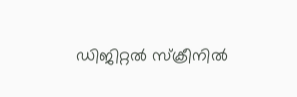ഡിജിറ്റൽ സ്ക്രീനിൽ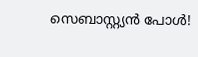സെബാസ്റ്റ്യൻ പോൾ!